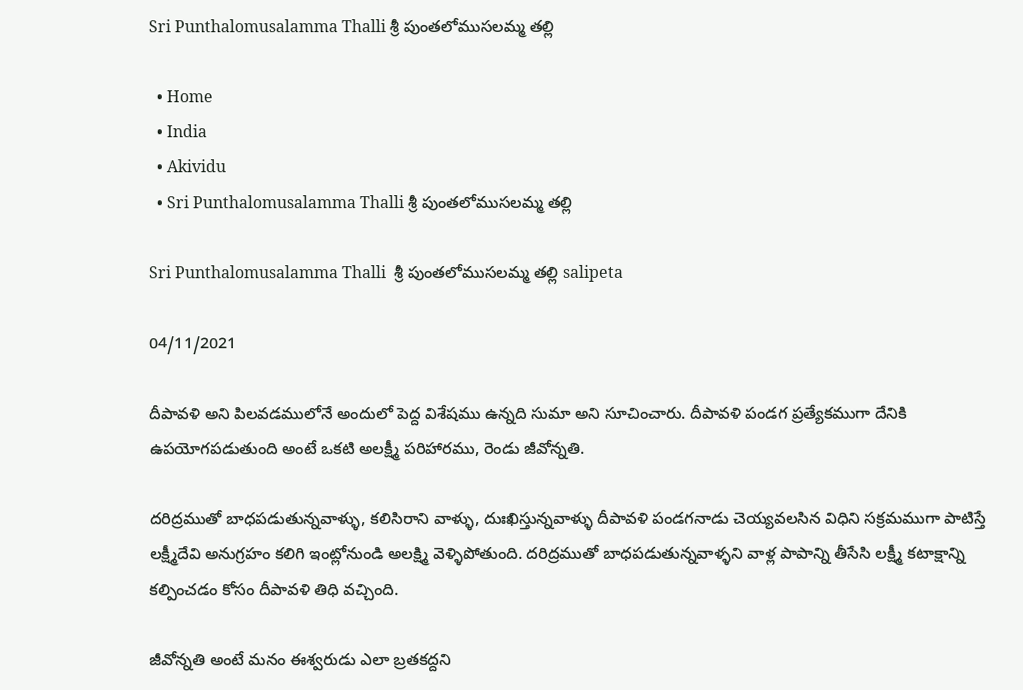Sri Punthalomusalamma Thalli శ్రీ పుంతలోముసలమ్మ తల్లి

  • Home
  • India
  • Akividu
  • Sri Punthalomusalamma Thalli శ్రీ పుంతలోముసలమ్మ తల్లి

Sri Punthalomusalamma Thalli  శ్రీ పుంతలోముసలమ్మ తల్లి salipeta

04/11/2021

దీపావళి అని పిలవడములోనే అందులో పెద్ద విశేషము ఉన్నది సుమా అని సూచించారు. దీపావళి పండగ ప్రత్యేకముగా దేనికి ఉపయోగపడుతుంది అంటే ఒకటి అలక్ష్మీ పరిహారము, రెండు జీవోన్నతి.

దరిద్రముతో బాధపడుతున్నవాళ్ళు, కలిసిరాని వాళ్ళు, దుఃఖిస్తున్నవాళ్ళు దీపావళి పండగనాడు చెయ్యవలసిన విధిని సక్రమముగా పాటిస్తే లక్ష్మీదేవి అనుగ్రహం కలిగి ఇంట్లోనుండి అలక్ష్మి వెళ్ళిపోతుంది. దరిద్రముతో బాధపడుతున్నవాళ్ళని వాళ్ల పాపాన్ని తీసేసి లక్ష్మీ కటాక్షాన్ని కల్పించడం కోసం దీపావళి తిధి వచ్చింది.

జీవోన్నతి అంటే మనం ఈశ్వరుడు ఎలా బ్రతకద్దని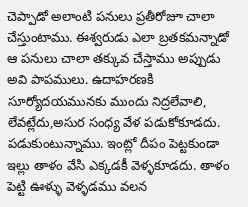చెప్పాడో అలాంటి పనులు ప్రతీరోజూ చాలా చేస్తుంటాము. ఈశ్వరుడు ఎలా బ్రతకమన్నాడో ఆ పనులు చాలా తక్కువ చేస్తాము అప్పుడు అవి పాపములు. ఉదాహరణకి సూర్యోదయమునకు ముందు నిద్రలేవాలి, లేవట్లేదు,అసుర సంధ్య వేళ పడుకోకూడదు. పడుకుంటున్నాము. ఇంట్లో దీపం పెట్టకుండా ఇల్లు తాళం వేసి ఎక్కడకీ వెళ్ళకూడదు. తాళం పెట్టి ఊళ్ళు వెళ్ళడము వలన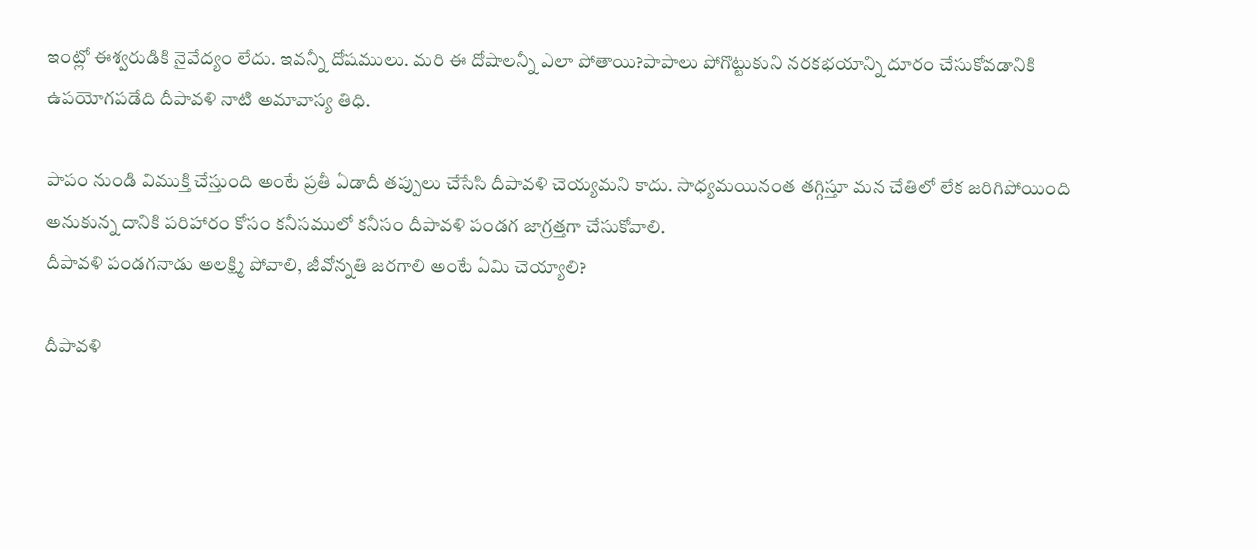ఇంట్లో ఈశ్వరుడికి నైవేద్యం లేదు. ఇవన్నీ దోషములు. మరి ఈ దోషాలన్నీ ఎలా పోతాయి?పాపాలు పోగొట్టుకుని నరకభయాన్ని దూరం చేసుకోవడానికి ఉపయోగపడేది దీపావళి నాటి అమావాస్య తిధి.

పాపం నుండి విముక్తి చేస్తుంది అంటే ప్రతీ ఏడాదీ తప్పులు చేసేసి దీపావళి చెయ్యమని కాదు. సాధ్యమయినంత తగ్గిస్తూ మన చేతిలో లేక జరిగిపోయింది అనుకున్న దానికి పరిహారం కోసం కనీసములో కనీసం దీపావళి పండగ జాగ్రత్తగా చేసుకోవాలి.
దీపావళి పండగనాడు అలక్ష్మి పోవాలి, జీవోన్నతి జరగాలి అంటే ఏమి చెయ్యాలి?

దీపావళి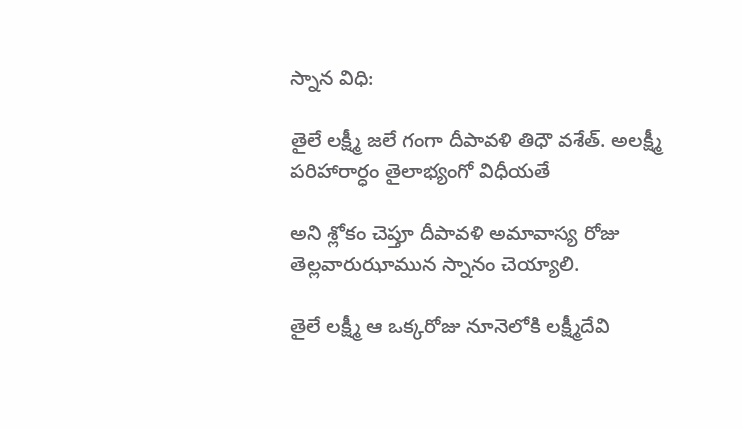స్నాన విధి:

తైలే లక్ష్మీ జలే గంగా దీపావళి తిధౌ వశేత్. అలక్ష్మీ పరిహారార్ధం తైలాభ్యంగో విధీయతే

అని శ్లోకం చెప్తూ దీపావళి అమావాస్య రోజు తెల్లవారుఝామున స్నానం చెయ్యాలి.

తైలే లక్ష్మీ ఆ ఒక్కరోజు నూనెలోకి లక్ష్మీదేవి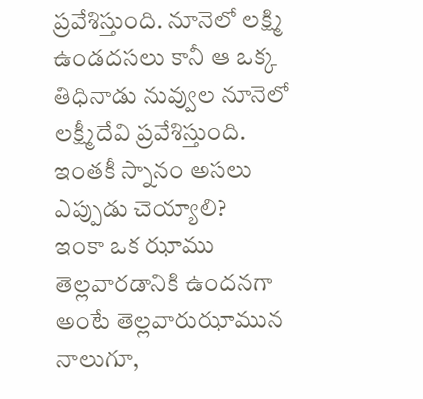ప్రవేశిస్తుంది. నూనెలో లక్ష్మి ఉండదసలు కానీ ఆ ఒక్క తిధినాడు నువ్వుల నూనెలో లక్ష్మీదేవి ప్రవేశిస్తుంది.
ఇంతకీ స్నానం అసలు ఎప్పుడు చెయ్యాలి?
ఇంకా ఒక ఝాము తెల్లవారడానికి ఉందనగా అంటే తెల్లవారుఝామున నాలుగూ,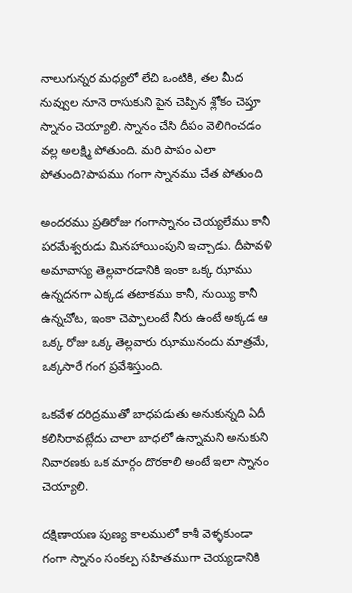నాలుగున్నర మధ్యలో లేచి ఒంటికి, తల మీద నువ్వుల నూనె రాసుకుని పైన చెప్పిన శ్లోకం చెప్తూ స్నానం చెయ్యాలి. స్నానం చేసి దీపం వెలిగించడం వల్ల అలక్ష్మి పోతుంది. మరి పాపం ఎలా పోతుంది?పాపము గంగా స్నానము చేత పోతుంది

అందరము ప్రతిరోజు గంగాస్నానం చెయ్యలేము కానీ పరమేశ్వరుడు మినహాయింపుని ఇచ్చాడు. దీపావళి అమావాస్య తెల్లవారడానికి ఇంకా ఒక్క ఝాము ఉన్నదనగా ఎక్కడ తటాకము కానీ, నుయ్యి కానీ ఉన్నచోట, ఇంకా చెప్పాలంటే నీరు ఉంటే అక్కడ ఆ ఒక్క రోజు ఒక్క తెల్లవారు ఝామునందు మాత్రమే, ఒక్కసారే గంగ ప్రవేశిస్తుంది.

ఒకవేళ దరిద్రముతో బాధపడుతు అనుకున్నది ఏదీ కలిసిరావట్లేదు చాలా బాధలో ఉన్నామని అనుకుని నివారణకు ఒక మార్గం దొరకాలి అంటే ఇలా స్నానం చెయ్యాలి.

దక్షిణాయణ పుణ్య కాలములో కాశీ వెళ్ళకుండా గంగా స్నానం సంకల్ప సహితముగా చెయ్యడానికి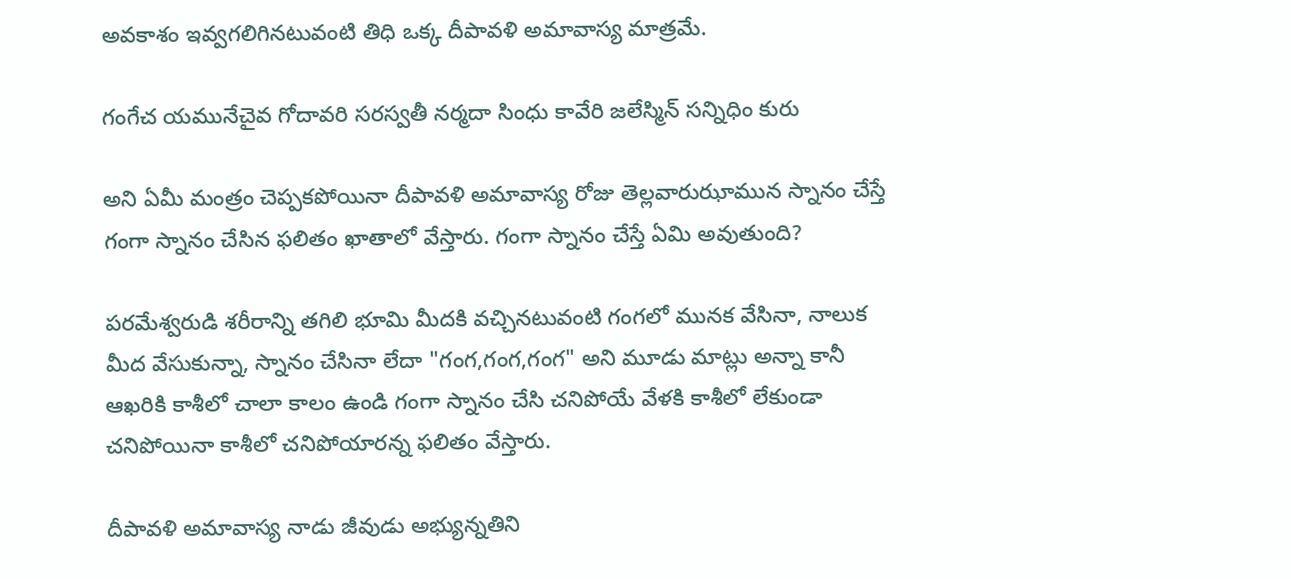అవకాశం ఇవ్వగలిగినటువంటి తిధి ఒక్క దీపావళి అమావాస్య మాత్రమే.

గంగేచ యమునేచైవ గోదావరి సరస్వతీ నర్మదా సింధు కావేరి జలేస్మిన్ సన్నిధిం కురు

అని ఏమీ మంత్రం చెప్పకపోయినా దీపావళి అమావాస్య రోజు తెల్లవారుఝామున స్నానం చేస్తే గంగా స్నానం చేసిన ఫలితం ఖాతాలో వేస్తారు. గంగా స్నానం చేస్తే ఏమి అవుతుంది?

పరమేశ్వరుడి శరీరాన్ని తగిలి భూమి మీదకి వచ్చినటువంటి గంగలో మునక వేసినా, నాలుక మీద వేసుకున్నా, స్నానం చేసినా లేదా "గంగ,గంగ,గంగ" అని మూడు మాట్లు అన్నా కానీ ఆఖరికి కాశీలో చాలా కాలం ఉండి గంగా స్నానం చేసి చనిపోయే వేళకి కాశీలో లేకుండా చనిపోయినా కాశీలో చనిపోయారన్న ఫలితం వేస్తారు.

దీపావళి అమావాస్య నాడు జీవుడు అభ్యున్నతిని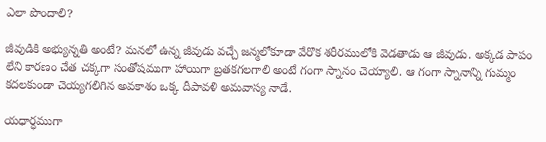ఎలా పొందాలి?

జీవుడికి అభ్యున్నతి అంటే? మనలో ఉన్న జీవుడు వచ్చే జన్మలోకూడా వేరొక శరీరములోకి వెడతాడు ఆ జీవుడు. అక్కడ పాపం లేని కారణం చేత చక్కగా సంతోషముగా హాయిగా బ్రతకగలగాలి అంటే గంగా స్నానం చెయ్యాలి. ఆ గంగా స్నానాన్ని గుమ్మం కదలకుండా చెయ్యగలిగిన అవకాశం ఒక్క దీపావళి అమవాస్య నాడే.

యధార్ధముగా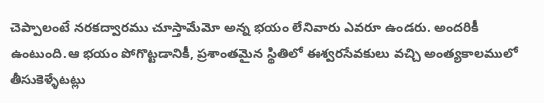చెప్పాలంటే నరకద్వారము చూస్తామేమో అన్న భయం లేనివారు ఎవరూ ఉండరు. అందరికీ ఉంటుంది.ఆ భయం పోగొట్టడానికీ, ప్రశాంతమైన స్థితిలో ఈశ్వరసేవకులు వచ్చి అంత్యకాలములో తీసుకెళ్ళేటట్లు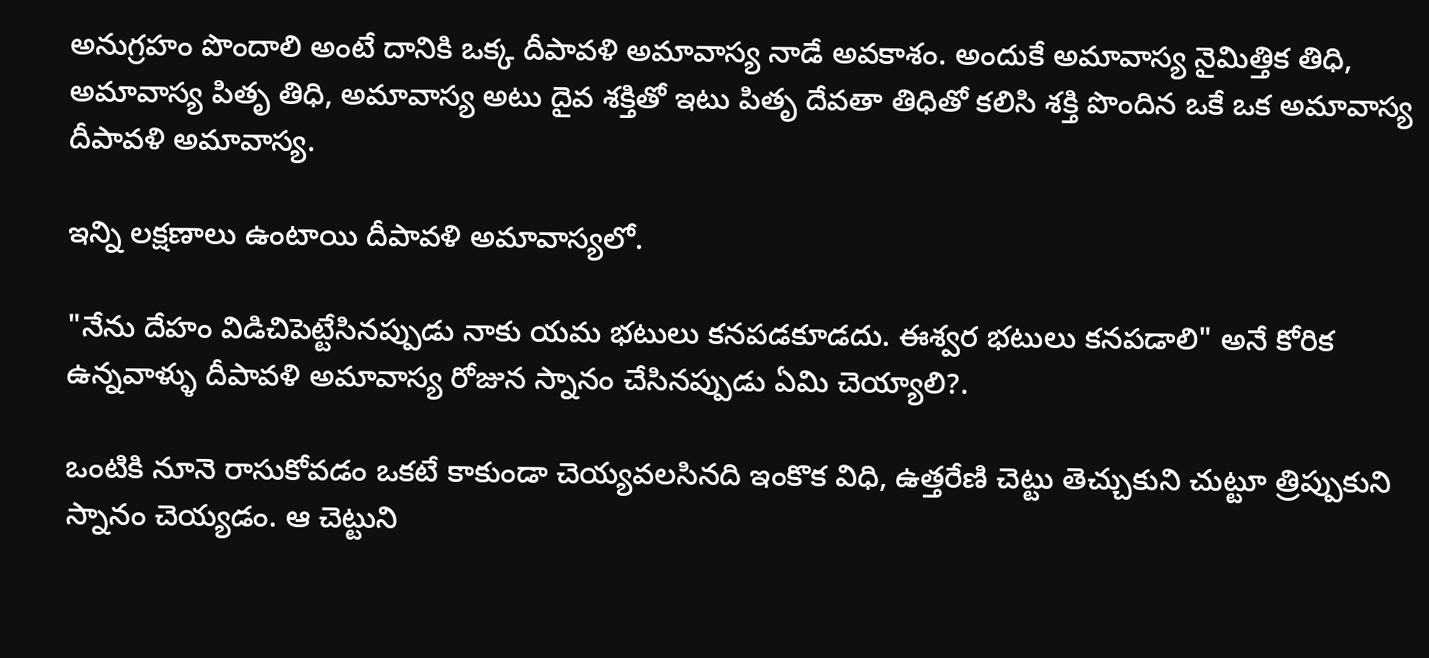అనుగ్రహం పొందాలి అంటే దానికి ఒక్క దీపావళి అమావాస్య నాడే అవకాశం. అందుకే అమావాస్య నైమిత్తిక తిధి, అమావాస్య పితృ తిధి, అమావాస్య అటు దైవ శక్తితో ఇటు పితృ దేవతా తిధితో కలిసి శక్తి పొందిన ఒకే ఒక అమావాస్య దీపావళి అమావాస్య.

ఇన్ని లక్షణాలు ఉంటాయి దీపావళి అమావాస్యలో.

"నేను దేహం విడిచిపెట్టేసినప్పుడు నాకు యమ భటులు కనపడకూడదు. ఈశ్వర భటులు కనపడాలి" అనే కోరిక ఉన్నవాళ్ళు దీపావళి అమావాస్య రోజున స్నానం చేసినప్పుడు ఏమి చెయ్యాలి?.

ఒంటికి నూనె రాసుకోవడం ఒకటే కాకుండా చెయ్యవలసినది ఇంకొక విధి, ఉత్తరేణి చెట్టు తెచ్చుకుని చుట్టూ త్రిప్పుకుని స్నానం చెయ్యడం. ఆ చెట్టుని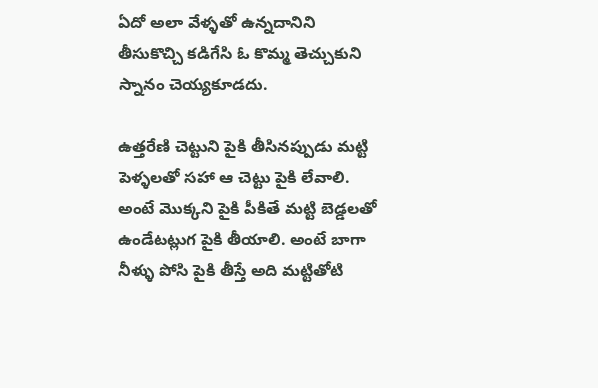ఏదో అలా వేళ్ళతో ఉన్నదానిని తీసుకొచ్చి కడిగేసి ఓ కొమ్మ తెచ్చుకుని స్నానం చెయ్యకూడదు.

ఉత్తరేణి చెట్టుని పైకి తీసినప్పుడు మట్టి పెళ్ళలతో సహా ఆ చెట్టు పైకి లేవాలి. అంటే మొక్కని పైకి పీకితే మట్టి బెడ్డలతో ఉండేటట్లుగ పైకి తీయాలి. అంటే బాగా నీళ్ళు పోసి పైకి తీస్తే అది మట్టితోటి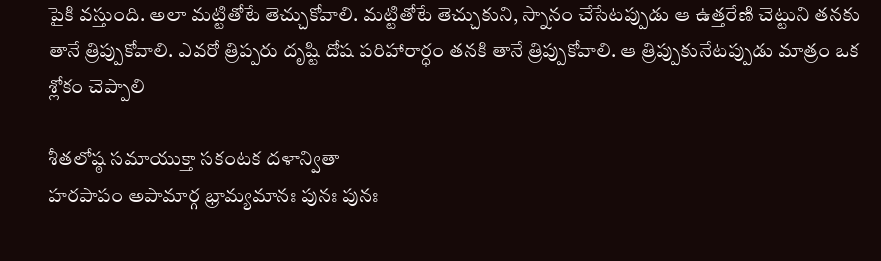పైకి వస్తుంది. అలా మట్టితోటే తెచ్చుకోవాలి. మట్టితోటే తెచ్చుకుని, స్నానం చేసేటప్పుడు ఆ ఉత్తరేణి చెట్టుని తనకు తానే త్రిప్పుకోవాలి. ఎవరో త్రిప్పరు దృష్టి దోష పరిహారార్ధం తనకి తానే త్రిప్పుకోవాలి. ఆ త్రిప్పుకునేటప్పుడు మాత్రం ఒక శ్లోకం చెప్పాలి

శీతలోష్ఠ సమాయుక్తా సకంటక దళాన్వితా
హరపాపం అపామార్గ భ్రామ్యమానః పునః పునః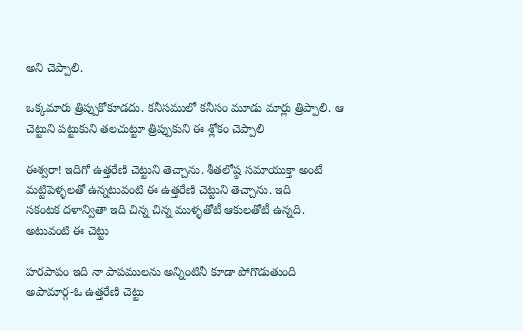అని చెప్పాలి.

ఒక్కమారు త్రిప్పుకోకూడదు. కనీసములో కనీసం మూడు మార్లు త్రిప్పాలి. ఆ చెట్టుని పట్టుకుని తలచుట్టూ త్రిప్పుకుని ఈ శ్లోకం చెప్పాలి

ఈశ్వరా! ఇదిగో ఉత్తరేణి చెట్టుని తెచ్చాను. శీతలోష్ఠ సమాయుక్తా అంటే మట్టిపెళ్ళలతో ఉన్నటువంటి ఈ ఉత్తరేణి చెట్టుని తెచ్చాను. ఇది
సకంటక దళాన్వితా ఇది చిన్న చిన్న ముళ్ళతోటీ ఆకులతోటీ ఉన్నది. అటువంటి ఈ చెట్టు

హరపాపం ఇది నా పాపములను అన్నింటినీ కూడా పోగొడుతుంది
అపామార్గ-ఓ ఉత్తరేణి చెట్టు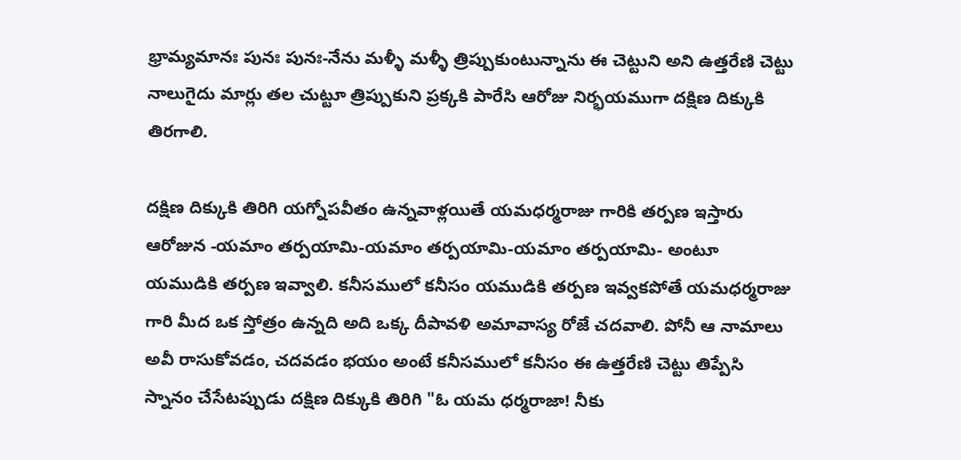భ్రామ్యమానః పునః పునః-నేను మళ్ళీ మళ్ళీ త్రిప్పుకుంటున్నాను ఈ చెట్టుని అని ఉత్తరేణి చెట్టు నాలుగైదు మార్లు తల చుట్టూ త్రిప్పుకుని ప్రక్కకి పారేసి ఆరోజు నిర్భయముగా దక్షిణ దిక్కుకి తిరగాలి.

దక్షిణ దిక్కుకి తిరిగి యగ్నోపవీతం ఉన్నవాళ్లయితే యమధర్మరాజు గారికి తర్పణ ఇస్తారు ఆరోజున -యమాం తర్పయామి-యమాం తర్పయామి-యమాం తర్పయామి- అంటూ యముడికి తర్పణ ఇవ్వాలి. కనీసములో కనీసం యముడికి తర్పణ ఇవ్వకపోతే యమధర్మరాజు గారి మీద ఒక స్తోత్రం ఉన్నది అది ఒక్క దీపావళి అమావాస్య రోజే చదవాలి. పోనీ ఆ నామాలు అవీ రాసుకోవడం, చదవడం భయం అంటే కనీసములో కనీసం ఈ ఉత్తరేణి చెట్టు తిప్పేసి స్నానం చేసేటప్పుడు దక్షిణ దిక్కుకి తిరిగి "ఓ యమ ధర్మరాజా! నీకు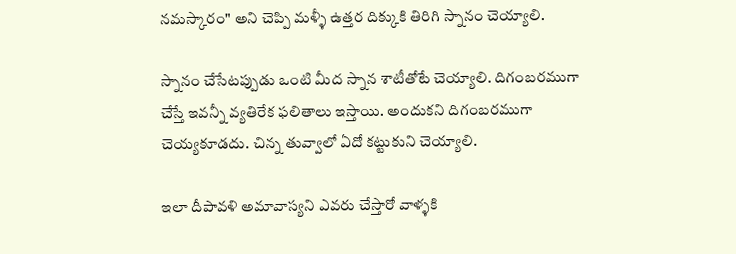నమస్కారం" అని చెప్పి మళ్ళీ ఉత్తర దిక్కుకి తిరిగి స్నానం చెయ్యాలి.

స్నానం చేసేటప్పుడు ఒంటి మీద స్నాన శాటీతోటే చెయ్యాలి. దిగంబరముగా చేస్తే ఇవన్నీ వ్యతిరేక ఫలితాలు ఇస్తాయి. అందుకని దిగంబరముగా చెయ్యకూడదు. చిన్న తువ్వాలో ఏదో కట్టుకుని చెయ్యాలి.

ఇలా దీపావళి అమావాస్యని ఎవరు చేస్తారో వాళ్ళకి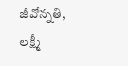జీవోన్నతి, లక్ష్మీ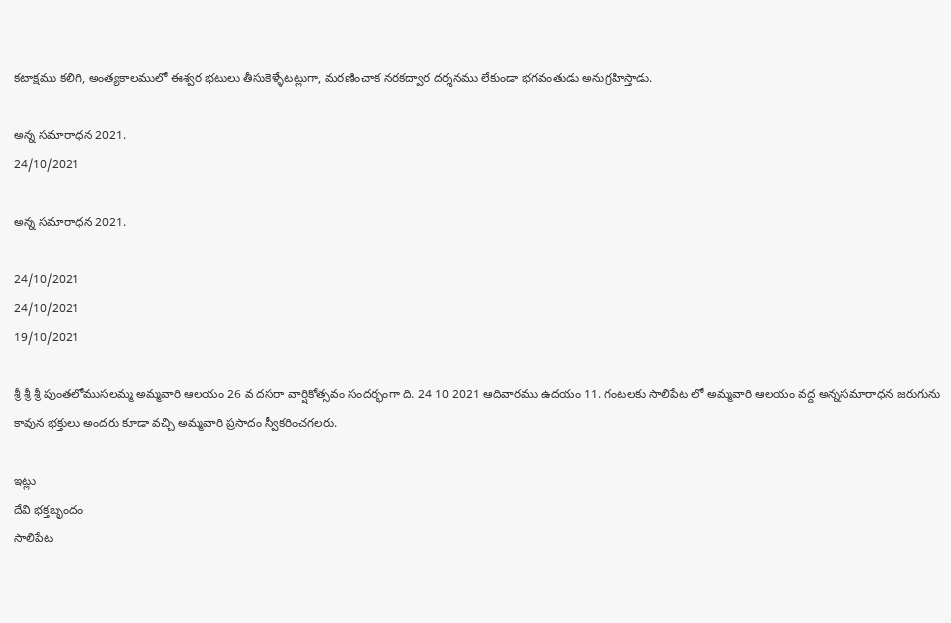కటాక్షము కలిగి, అంత్యకాలములో ఈశ్వర భటులు తీసుకెళ్ళేటట్లుగా, మరణించాక నరకద్వార దర్శనము లేకుండా భగవంతుడు అనుగ్రహిస్తాడు.

అన్న సమారాధన 2021.
24/10/2021

అన్న సమారాధన 2021.

24/10/2021
24/10/2021
19/10/2021

శ్రీ శ్రీ శ్రీ పుంతలోముసలమ్మ అమ్మవారి ఆలయం 26 వ దసరా వార్షికోత్సవం సందర్భంగా ది. 24 10 2021 ఆదివారము ఉదయం 11. గంటలకు సాలిపేట లో అమ్మవారి ఆలయం వద్ద అన్నసమారాధన జరుగును కావున భక్తులు అందరు కూడా వచ్చి అమ్మవారి ప్రసాదం స్వీకరించగలరు.

ఇట్లు
దేవి భక్తబృందం
సాలిపేట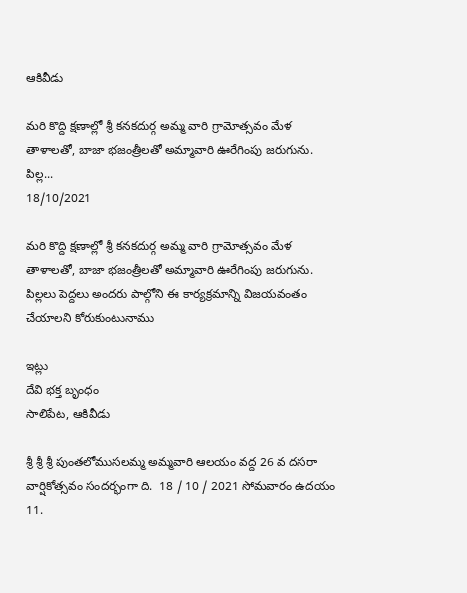ఆకివీడు

మరి కొద్ది క్షణాల్లో శ్రీ కనకదుర్గ అమ్మ వారి గ్రామోత్సవం మేళ తాళాలతో, బాజా భజంత్రీలతో అమ్మావారి ఊరేగింపు జరుగును.  పిల్ల...
18/10/2021

మరి కొద్ది క్షణాల్లో శ్రీ కనకదుర్గ అమ్మ వారి గ్రామోత్సవం మేళ తాళాలతో, బాజా భజంత్రీలతో అమ్మావారి ఊరేగింపు జరుగును. పిల్లలు పెద్దలు అందరు పాల్గోని ఈ కార్యక్రమాన్ని విజయవంతం చేయాలని కోరుకుంటునాము

ఇట్లు
దేవి భక్త బృంధం
సాలిపేట, ఆకివీడు

శ్రీ శ్రీ శ్రీ పుంతలోముసలమ్మ అమ్మవారి ఆలయం వద్ద 26 వ దసరా వార్షికోత్సవం సందర్భంగా ది.  18 / 10 / 2021 సోమవారం ఉదయం 11.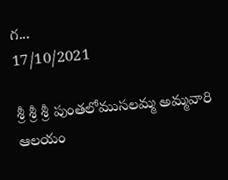గ...
17/10/2021

శ్రీ శ్రీ శ్రీ పుంతలోముసలమ్మ అమ్మవారి ఆలయం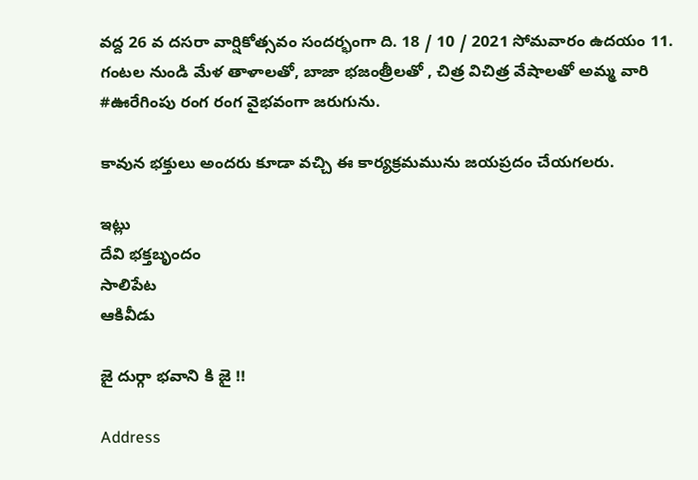వద్ద 26 వ దసరా వార్షికోత్సవం సందర్భంగా ది. 18 / 10 / 2021 సోమవారం ఉదయం 11. గంటల నుండి మేళ తాళాలతో, బాజా భజంత్రీలతో , చిత్ర విచిత్ర వేషాలతో అమ్మ వారి #ఊరేగింపు రంగ రంగ వైభవంగా జరుగును.

కావున భక్తులు అందరు కూడా వచ్చి ఈ కార్యక్రమమును జయప్రదం చేయగలరు.

ఇట్లు
దేవి భక్తబృందం
సాలిపేట
ఆకివీడు

జై దుర్గా భవాని కి జై !!

Address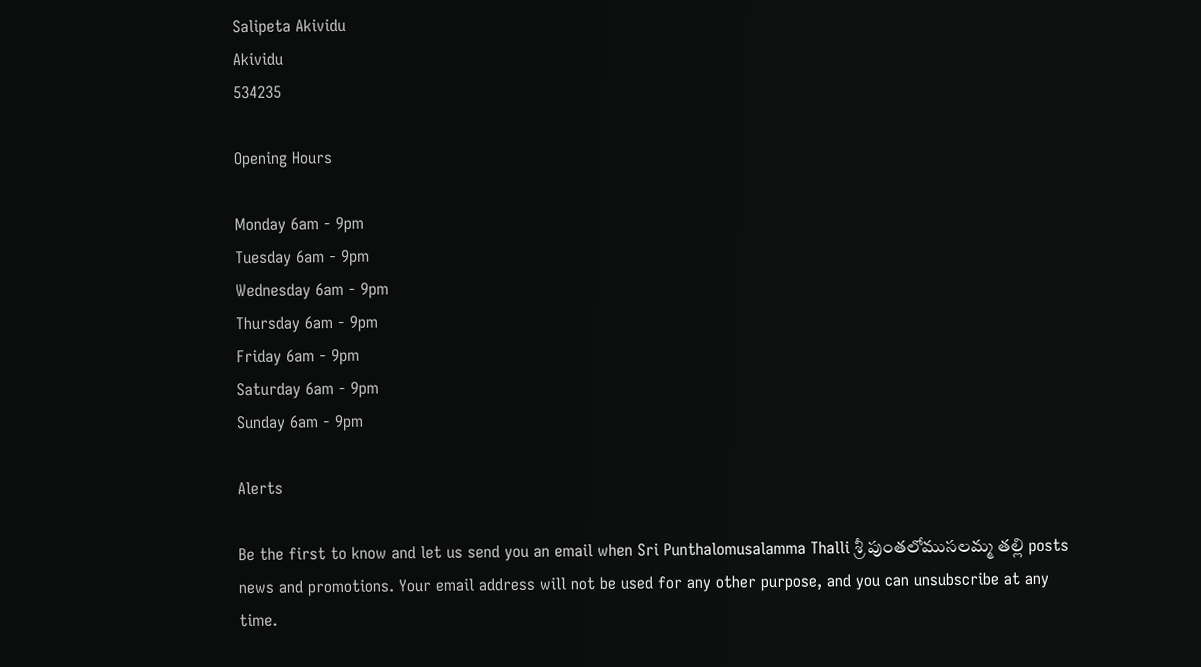Salipeta Akividu
Akividu
534235

Opening Hours

Monday 6am - 9pm
Tuesday 6am - 9pm
Wednesday 6am - 9pm
Thursday 6am - 9pm
Friday 6am - 9pm
Saturday 6am - 9pm
Sunday 6am - 9pm

Alerts

Be the first to know and let us send you an email when Sri Punthalomusalamma Thalli శ్రీ పుంతలోముసలమ్మ తల్లి posts news and promotions. Your email address will not be used for any other purpose, and you can unsubscribe at any time.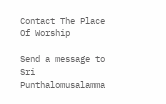Contact The Place Of Worship

Send a message to Sri Punthalomusalamma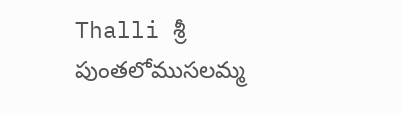Thalli శ్రీ పుంతలోముసలమ్మ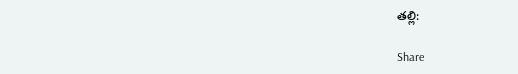తల్లి:

Share